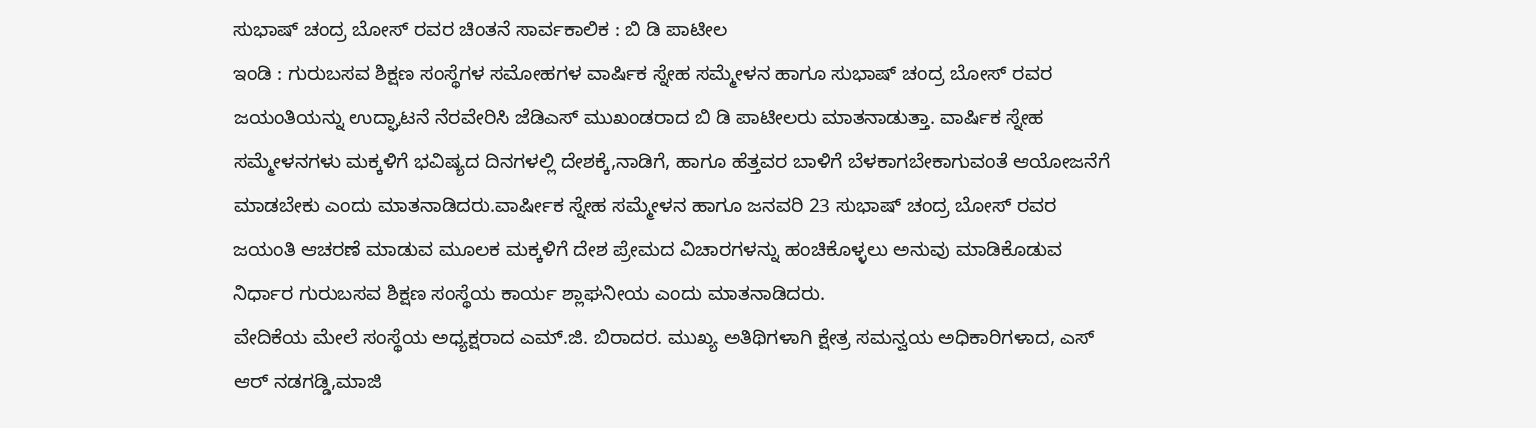ಸುಭಾಷ್ ಚಂದ್ರ ಬೋಸ್ ರವರ ಚಿಂತನೆ ಸಾರ್ವಕಾಲಿಕ : ಬಿ ಡಿ ಪಾಟೀಲ
ಇಂಡಿ : ಗುರುಬಸವ ಶಿಕ್ಷಣ ಸಂಸ್ಥೆಗಳ ಸಮೋಹಗಳ ವಾರ್ಷಿಕ ಸ್ನೇಹ ಸಮ್ಮೇಳನ ಹಾಗೂ ಸುಭಾಷ್ ಚಂದ್ರ ಬೋಸ್ ರವರ ಜಯಂತಿಯನ್ನು ಉದ್ಘಾಟನೆ ನೆರವೇರಿಸಿ ಜೆಡಿಎಸ್ ಮುಖಂಡರಾದ ಬಿ ಡಿ ಪಾಟೀಲರು ಮಾತನಾಡುತ್ತಾ. ವಾರ್ಷಿಕ ಸ್ನೇಹ ಸಮ್ಮೇಳನಗಳು ಮಕ್ಕಳಿಗೆ ಭವಿಷ್ಯದ ದಿನಗಳಲ್ಲಿ ದೇಶಕ್ಕೆ,ನಾಡಿಗೆ, ಹಾಗೂ ಹೆತ್ತವರ ಬಾಳಿಗೆ ಬೆಳಕಾಗಬೇಕಾಗುವಂತೆ ಆಯೋಜನೆಗೆ ಮಾಡಬೇಕು ಎಂದು ಮಾತನಾಡಿದರು.ವಾರ್ಷೀಕ ಸ್ನೇಹ ಸಮ್ಮೇಳನ ಹಾಗೂ ಜನವರಿ 23 ಸುಭಾಷ್ ಚಂದ್ರ ಬೋಸ್ ರವರ ಜಯಂತಿ ಆಚರಣೆ ಮಾಡುವ ಮೂಲಕ ಮಕ್ಕಳಿಗೆ ದೇಶ ಪ್ರೇಮದ ವಿಚಾರಗಳನ್ನು ಹಂಚಿಕೊಳ್ಳಲು ಅನುವು ಮಾಡಿಕೊಡುವ ನಿರ್ಧಾರ ಗುರುಬಸವ ಶಿಕ್ಷಣ ಸಂಸ್ಥೆಯ ಕಾರ್ಯ ಶ್ಲಾಘನೀಯ ಎಂದು ಮಾತನಾಡಿದರು.
ವೇದಿಕೆಯ ಮೇಲೆ ಸಂಸ್ಥೆಯ ಅಧ್ಯಕ್ಷರಾದ ಎಮ್.ಜಿ. ಬಿರಾದರ. ಮುಖ್ಯ ಅತಿಥಿಗಳಾಗಿ ಕ್ಷೇತ್ರ ಸಮನ್ವಯ ಅಧಿಕಾರಿಗಳಾದ, ಎಸ್ ಆರ್ ನಡಗಡ್ಡಿ,ಮಾಜಿ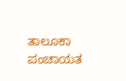ತಾಲೂಕಾ ಪಂಚಾಯತ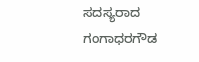ಸದಸ್ಯರಾದ ಗಂಗಾಧರಗೌಡ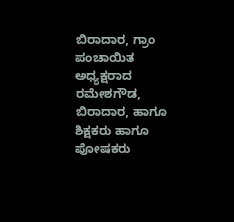ಬಿರಾದಾರ, ಗ್ರಾಂ ಪಂಚಾಯಿತ ಅಧ್ಯಕ್ಷರಾದ ರಮೇಶಗೌಡ, ಬಿರಾದಾರ, ಹಾಗೂ ಶಿಕ್ಷಕರು ಹಾಗೂ ಪೋಷಕರು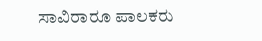ಸಾವಿರಾರೂ ಪಾಲಕರು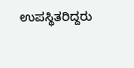ಉಪಸ್ಥಿತರಿದ್ದರು